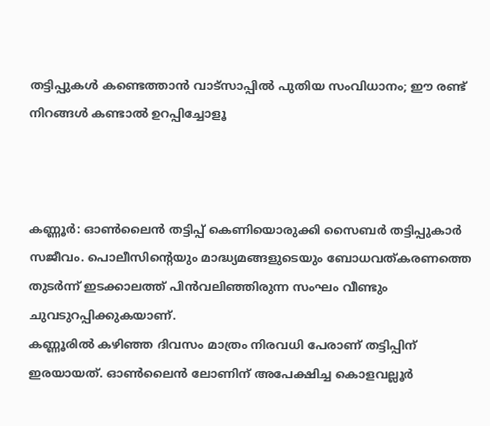തട്ടിപ്പുകള്‍ കണ്ടെത്താൻ വാട്‌സാപ്പില്‍ പുതിയ സംവിധാനം; ഈ രണ്ട് നിറങ്ങള്‍ കണ്ടാല്‍ ഉറപ്പിച്ചോളൂ



കണ്ണൂർ: ഓണ്‍ലൈൻ തട്ടിപ്പ് കെണിയൊരുക്കി സൈബർ തട്ടിപ്പുകാർ സജീവം. പൊലീസിന്റെയും മാദ്ധ്യമങ്ങളുടെയും ബോധവത്കരണത്തെ തുടർന്ന് ഇടക്കാലത്ത് പിൻവലിഞ്ഞിരുന്ന സംഘം വീണ്ടും ചുവടുറപ്പിക്കുകയാണ്.
കണ്ണൂരില്‍ കഴിഞ്ഞ ദിവസം മാത്രം നിരവധി പേരാണ് തട്ടിപ്പിന് ഇരയായത്. ഓണ്‍ലൈൻ ലോണിന് അപേക്ഷിച്ച കൊളവല്ലൂർ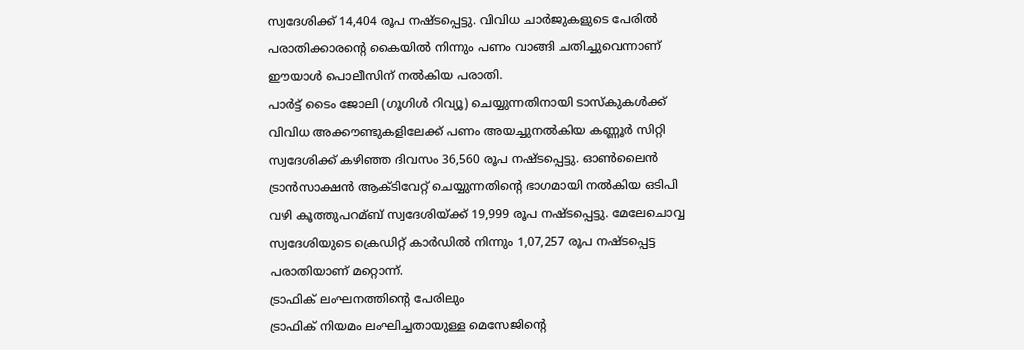സ്വദേശിക്ക് 14,404 രൂപ നഷ്ടപ്പെട്ടു. വിവിധ ചാർജുകളുടെ പേരില്‍ പരാതിക്കാരന്റെ കൈയില്‍ നിന്നും പണം വാങ്ങി ചതിച്ചുവെന്നാണ് ഈയാള്‍ പൊലീസിന് നല്‍കിയ പരാതി.
പാർട്ട് ടൈം ജോലി (ഗൂഗിള്‍ റിവ്യൂ) ചെയ്യുന്നതിനായി ടാസ്‌കുകള്‍ക്ക് വിവിധ അക്കൗണ്ടുകളിലേക്ക് പണം അയച്ചുനല്‍കിയ കണ്ണൂർ സിറ്റി സ്വദേശിക്ക് കഴിഞ്ഞ ദിവസം 36,560 രൂപ നഷ്ടപ്പെട്ടു. ഓണ്‍ലൈൻ ട്രാൻസാക്ഷൻ ആക്ടിവേറ്റ് ചെയ്യുന്നതിന്റെ ഭാഗമായി നല്‍കിയ ഒടിപി വഴി കൂത്തുപറമ്ബ് സ്വദേശിയ്ക്ക് 19,999 രൂപ നഷ്ടപ്പെട്ടു. മേലേചൊവ്വ സ്വദേശിയുടെ ക്രെഡിറ്റ് കാർഡില്‍ നിന്നും 1,07,257 രൂപ നഷ്ടപ്പെട്ട പരാതിയാണ് മറ്റൊന്ന്.
ട്രാഫിക് ലംഘനത്തിന്റെ പേരിലും
ട്രാഫിക് നിയമം ലംഘിച്ചതായുള്ള മെസേജിന്റെ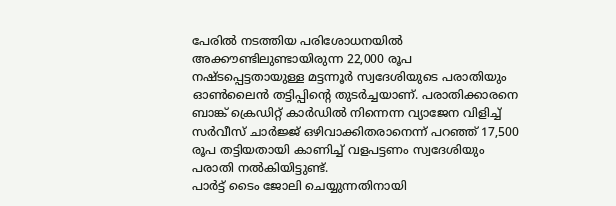പേരില്‍ നടത്തിയ പരിശോധനയില്‍ അക്കൗണ്ടിലുണ്ടായിരുന്ന 22,000 രൂപ നഷ്ടപ്പെട്ടതായുള്ള മട്ടന്നൂർ സ്വദേശിയുടെ പരാതിയും ഓണ്‍ലൈൻ തട്ടിപ്പിന്റെ തുടർച്ചയാണ്. പരാതിക്കാരനെ ബാങ്ക് ക്രെഡിറ്റ് കാർഡില്‍ നിന്നെന്ന വ്യാജേന വിളിച്ച്‌ സർവീസ് ചാർജ്ജ് ഒഴിവാക്കിതരാനെന്ന് പറഞ്ഞ് 17,500 രൂപ തട്ടിയതായി കാണിച്ച്‌ വളപട്ടണം സ്വദേശിയും പരാതി നല്‍കിയിട്ടുണ്ട്.
പാർട്ട് ടൈം ജോലി ചെയ്യുന്നതിനായി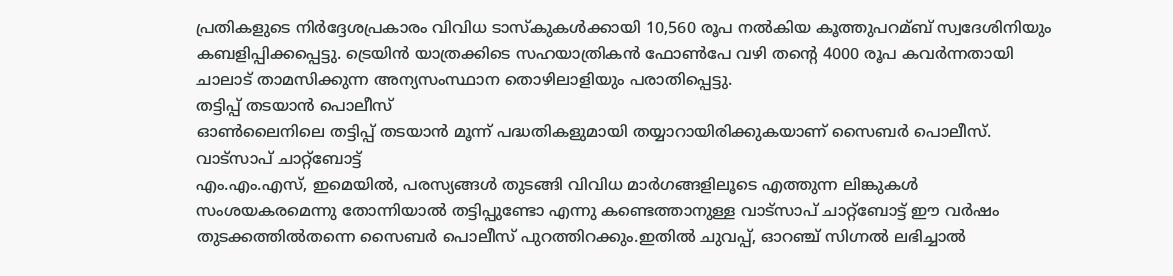പ്രതികളുടെ നിർദ്ദേശപ്രകാരം വിവിധ ടാസ്‌കുകള്‍ക്കായി 10,560 രൂപ നല്‍കിയ കൂത്തുപറമ്ബ് സ്വദേശിനിയും കബളിപ്പിക്കപ്പെട്ടു. ട്രെയിൻ യാത്രക്കിടെ സഹയാത്രികൻ ഫോണ്‍പേ വഴി തന്റെ 4000 രൂപ കവർന്നതായി ചാലാട് താമസിക്കുന്ന അന്യസംസ്ഥാന തൊഴിലാളിയും പരാതിപ്പെട്ടു.
തട്ടിപ്പ് തടയാൻ പൊലീസ്
ഓണ്‍ലൈനിലെ തട്ടിപ്പ് തടയാൻ മൂന്ന് പദ്ധതികളുമായി തയ്യാറായിരിക്കുകയാണ് സൈബർ പൊലീസ്.
വാട്സാപ് ചാറ്റ്‌ബോട്ട്
എം.എം.എസ്, ഇമെയില്‍, പരസ്യങ്ങള്‍ തുടങ്ങി വിവിധ മാർഗങ്ങളിലൂടെ എത്തുന്ന ലിങ്കുകള്‍ സംശയകരമെന്നു തോന്നിയാല്‍ തട്ടിപ്പുണ്ടോ എന്നു കണ്ടെത്താനുള്ള വാട്സാപ് ചാറ്റ്‌ബോട്ട് ഈ വർഷം തുടക്കത്തില്‍തന്നെ സൈബർ പൊലീസ് പുറത്തിറക്കും.ഇതില്‍ ചുവപ്പ്, ഓറഞ്ച് സിഗ്നല്‍ ലഭിച്ചാല്‍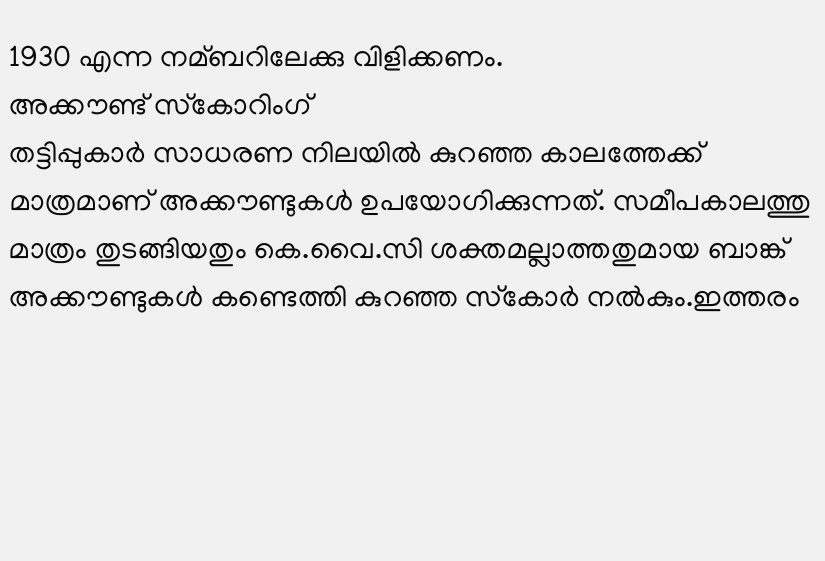1930 എന്ന നമ്ബറിലേക്കു വിളിക്കണം.
അക്കൗണ്ട് സ്‌കോറിംഗ്
തട്ടിപ്പുകാർ സാധരണ നിലയില്‍ കുറഞ്ഞ കാലത്തേക്ക് മാത്രമാണ് അക്കൗണ്ടുകള്‍ ഉപയോഗിക്കുന്നത്. സമീപകാലത്തു മാത്രം തുടങ്ങിയതും കെ.വൈ.സി ശക്തമല്ലാത്തതുമായ ബാങ്ക് അക്കൗണ്ടുകള്‍ കണ്ടെത്തി കുറഞ്ഞ സ്‌കോർ നല്‍കും.ഇത്തരം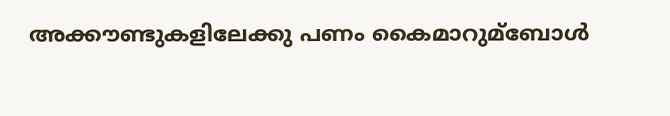അക്കൗണ്ടുകളിലേക്കു പണം കൈമാറുമ്ബോള്‍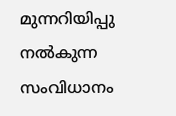മുന്നറിയിപ്പു നല്‍കുന്ന സംവിധാനം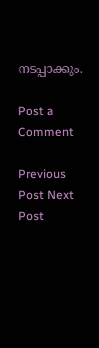നടപ്പാക്കും.

Post a Comment

Previous Post Next Post